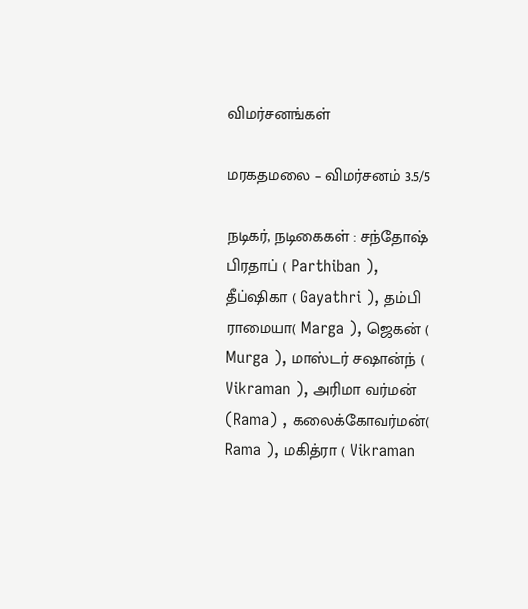விமர்சனங்கள்

மரகதமலை – விமர்சனம் 3.5/5

நடிகர், நடிகைகள் : சந்தோஷ் பிரதாப் ( Parthiban ), தீப்ஷிகா ( Gayathri ), தம்பி ராமையா( Marga ), ஜெகன் ( Murga ), மாஸ்டர் சஷான்ந் ( Vikraman ), அரிமா வர்மன் (Rama) , கலைக்கோவர்மன்( Rama ), மகித்ரா ( Vikraman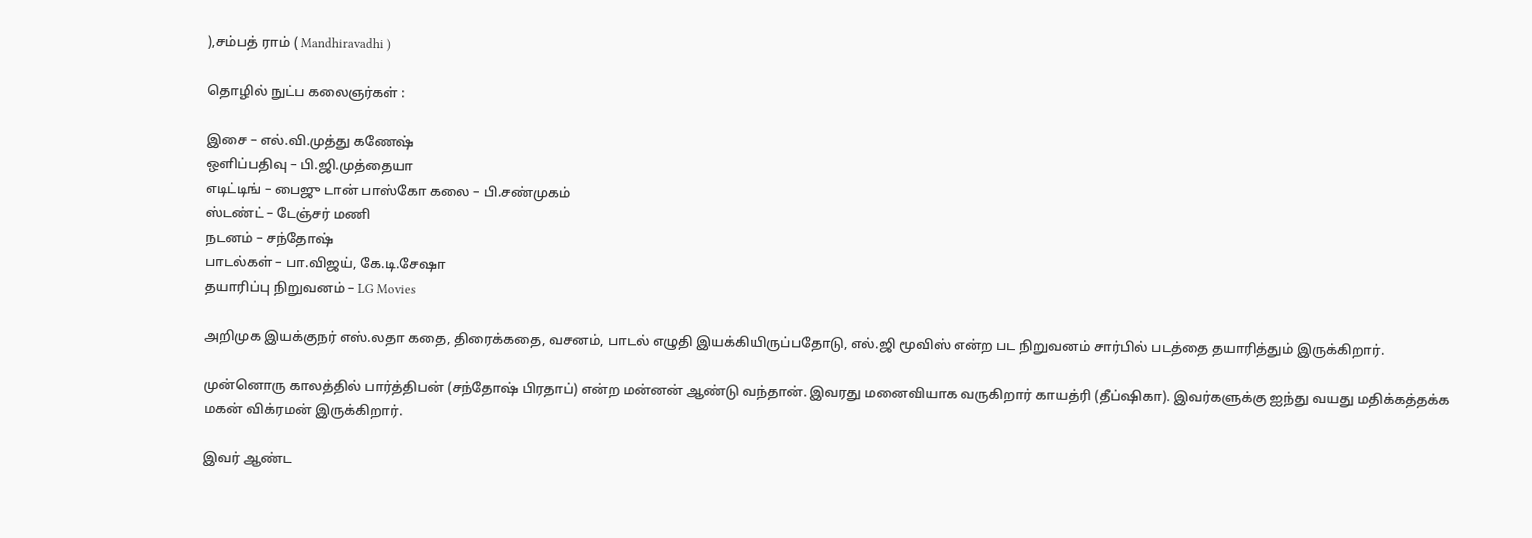),சம்பத் ராம் ( Mandhiravadhi )

தொழில் நுட்ப கலைஞர்கள் :

இசை – எல்.வி.முத்து கணேஷ்
ஒளிப்பதிவு – பி.ஜி.முத்தையா
எடிட்டிங் – பைஜு டான் பாஸ்கோ கலை – பி.சண்முகம்
ஸ்டண்ட் – டேஞ்சர் மணி
நடனம் – சந்தோஷ்
பாடல்கள் – பா.விஜய், கே.டி.சேஷா
தயாரிப்பு நிறுவனம் – LG Movies

அறிமுக இயக்குநர் எஸ்.லதா கதை, திரைக்கதை, வசனம், பாடல் எழுதி இயக்கியிருப்பதோடு, எல்.ஜி மூவிஸ் என்ற பட நிறுவனம் சார்பில் படத்தை தயாரித்தும் இருக்கிறார்.

முன்னொரு காலத்தில் பார்த்திபன் (சந்தோஷ் பிரதாப்) என்ற மன்னன் ஆண்டு வந்தான். இவரது மனைவியாக வருகிறார் காயத்ரி (தீப்ஷிகா). இவர்களுக்கு ஐந்து வயது மதிக்கத்தக்க மகன் விக்ரமன் இருக்கிறார்.

இவர் ஆண்ட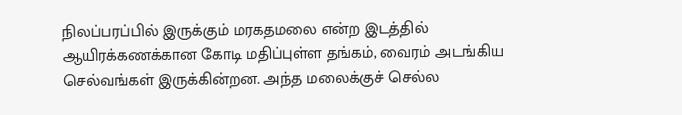நிலப்பரப்பில் இருக்கும் மரகதமலை என்ற இடத்தில் ஆயிரக்கணக்கான கோடி மதிப்புள்ள தங்கம், வைரம் அடங்கிய செல்வங்கள் இருக்கின்றன. அந்த மலைக்குச் செல்ல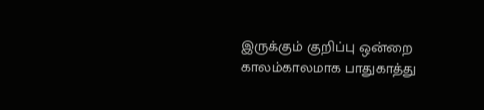இருக்கும் குறிப்பு ஒன்றை காலம்காலமாக பாதுகாத்து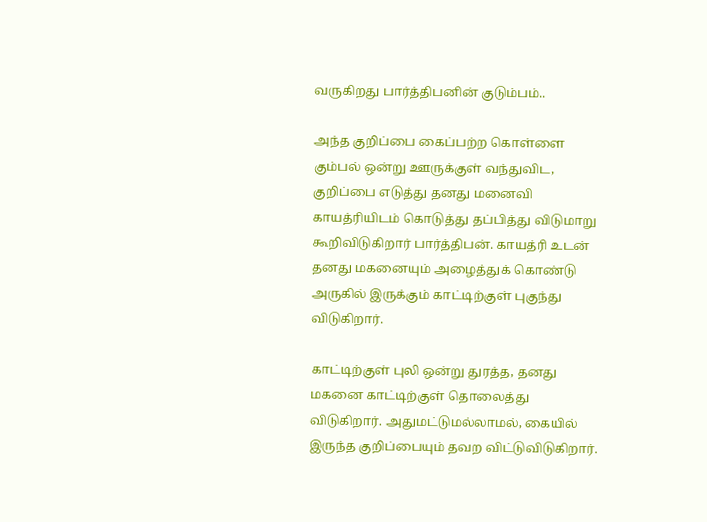வருகிறது பார்த்திபனின் குடும்பம்..

அந்த குறிப்பை கைப்பற்ற கொள்ளை கும்பல் ஒன்று ஊருக்குள் வந்துவிட, குறிப்பை எடுத்து தனது மனைவி காயத்ரியிடம் கொடுத்து தப்பித்து விடுமாறு கூறிவிடுகிறார் பார்த்திபன். காயத்ரி உடன் தனது மகனையும் அழைத்துக் கொண்டு அருகில் இருக்கும் காட்டிற்குள் புகுந்து விடுகிறார்.

காட்டிற்குள் புலி ஒன்று துரத்த, தனது மகனை காட்டிற்குள் தொலைத்து விடுகிறார். அதுமட்டுமல்லாமல், கையில் இருந்த குறிப்பையும் தவற விட்டுவிடுகிறார்.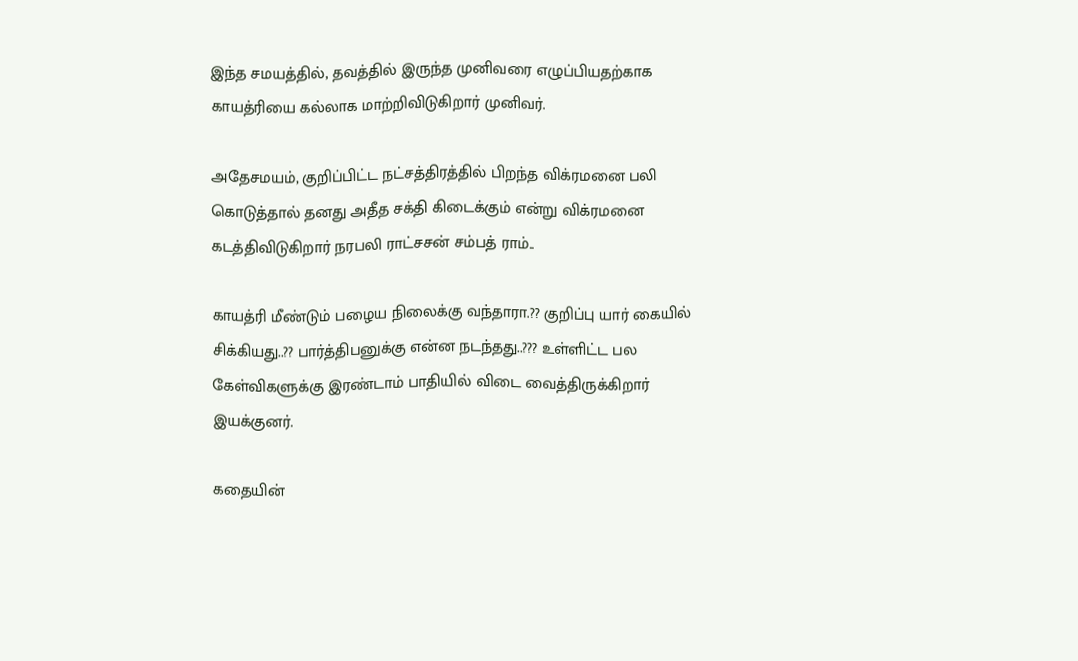இந்த சமயத்தில், தவத்தில் இருந்த முனிவரை எழுப்பியதற்காக காயத்ரியை கல்லாக மாற்றிவிடுகிறார் முனிவர்.

அதேசமயம், குறிப்பிட்ட நட்சத்திரத்தில் பிறந்த விக்ரமனை பலி கொடுத்தால் தனது அதீத சக்தி கிடைக்கும் என்று விக்ரமனை கடத்திவிடுகிறார் நரபலி ராட்சசன் சம்பத் ராம்..

காயத்ரி மீண்டும் பழைய நிலைக்கு வந்தாரா.?? குறிப்பு யார் கையில் சிக்கியது..?? பார்த்திபனுக்கு என்ன நடந்தது..??? உள்ளிட்ட பல கேள்விகளுக்கு இரண்டாம் பாதியில் விடை வைத்திருக்கிறார் இயக்குனர்.

கதையின்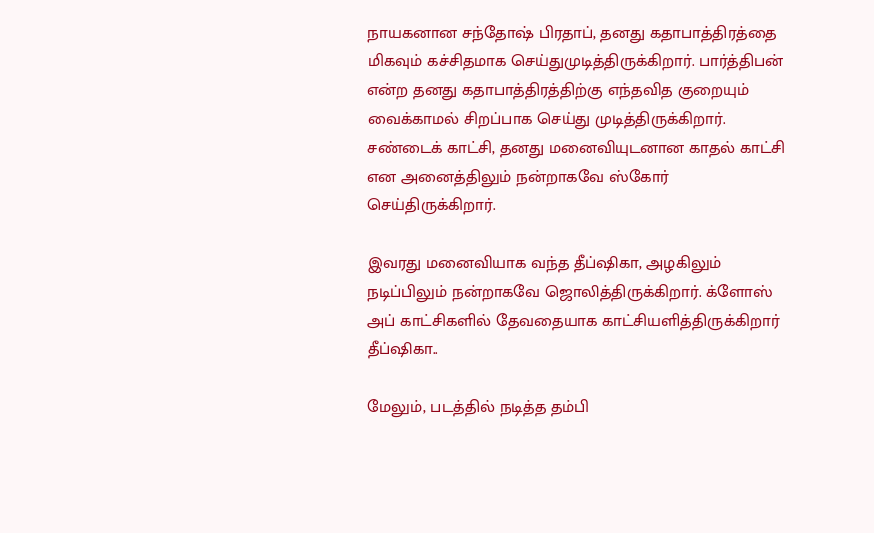நாயகனான சந்தோஷ் பிரதாப், தனது கதாபாத்திரத்தை மிகவும் கச்சிதமாக செய்துமுடித்திருக்கிறார். பார்த்திபன் என்ற தனது கதாபாத்திரத்திற்கு எந்தவித குறையும் வைக்காமல் சிறப்பாக செய்து முடித்திருக்கிறார். சண்டைக் காட்சி, தனது மனைவியுடனான காதல் காட்சி என அனைத்திலும் நன்றாகவே ஸ்கோர் செய்திருக்கிறார்.

இவரது மனைவியாக வந்த தீப்ஷிகா, அழகிலும் நடிப்பிலும் நன்றாகவே ஜொலித்திருக்கிறார். க்ளோஸ் அப் காட்சிகளில் தேவதையாக காட்சியளித்திருக்கிறார் தீப்ஷிகா..

மேலும், படத்தில் நடித்த தம்பி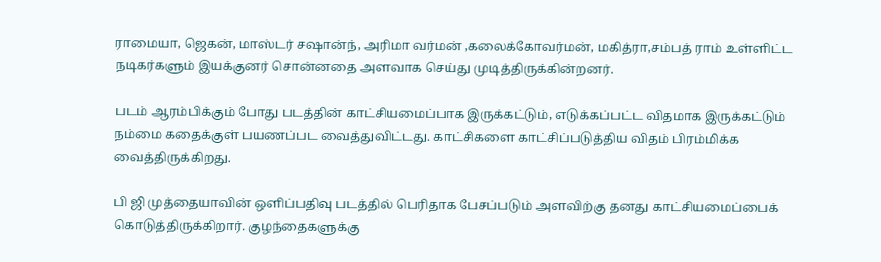ராமையா, ஜெகன், மாஸ்டர் சஷான்ந், அரிமா வர்மன் ,கலைக்கோவர்மன், மகித்ரா,சம்பத் ராம் உள்ளிட்ட நடிகர்களும் இயக்குனர் சொன்னதை அளவாக செய்து முடித்திருக்கின்றனர்.

படம் ஆரம்பிக்கும் போது படத்தின் காட்சியமைப்பாக இருக்கட்டும், எடுக்கப்பட்ட விதமாக இருக்கட்டும் நம்மை கதைக்குள் பயணப்பட வைத்துவிட்டது. காட்சிகளை காட்சிப்படுத்திய விதம் பிரம்மிக்க வைத்திருக்கிறது.

பி ஜி முத்தையாவின் ஒளிப்பதிவு படத்தில் பெரிதாக பேசப்படும் அளவிற்கு தனது காட்சியமைப்பைக் கொடுத்திருக்கிறார். குழந்தைகளுக்கு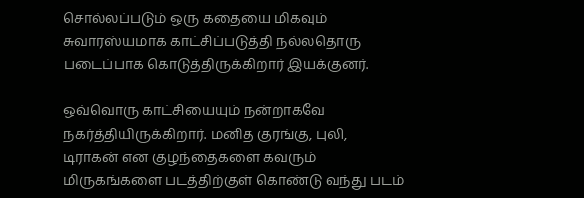சொல்லப்படும் ஒரு கதையை மிகவும் சுவாரஸ்யமாக காட்சிப்படுத்தி நல்லதொரு படைப்பாக கொடுத்திருக்கிறார் இயக்குனர்.

ஒவ்வொரு காட்சியையும் நன்றாகவே நகர்த்தியிருக்கிறார். மனித குரங்கு, புலி, டிராகன் என குழந்தைகளை கவரும் மிருகங்களை படத்திற்குள் கொண்டு வந்து படம்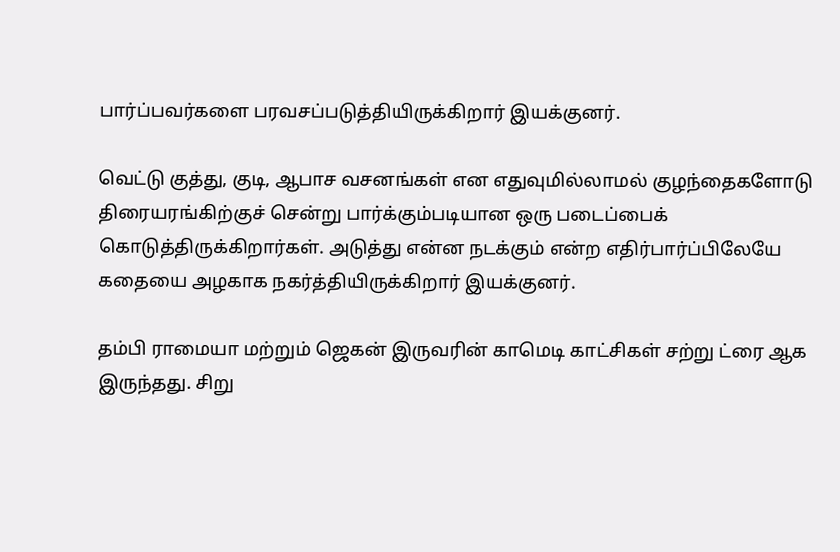பார்ப்பவர்களை பரவசப்படுத்தியிருக்கிறார் இயக்குனர்.

வெட்டு குத்து, குடி, ஆபாச வசனங்கள் என எதுவுமில்லாமல் குழந்தைகளோடு திரையரங்கிற்குச் சென்று பார்க்கும்படியான ஒரு படைப்பைக் கொடுத்திருக்கிறார்கள். அடுத்து என்ன நடக்கும் என்ற எதிர்பார்ப்பிலேயே கதையை அழகாக நகர்த்தியிருக்கிறார் இயக்குனர்.

தம்பி ராமையா மற்றும் ஜெகன் இருவரின் காமெடி காட்சிகள் சற்று ட்ரை ஆக இருந்தது. சிறு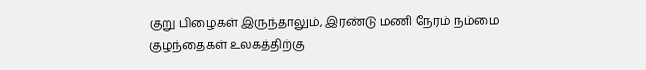குறு பிழைகள் இருந்தாலும், இரண்டு மணி நேரம் நம்மை குழந்தைகள் உலகத்திற்கு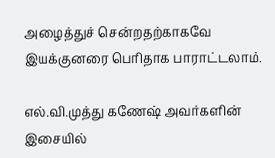அழைத்துச் சென்றதற்காகவே இயக்குனரை பெரிதாக பாராட்டலாம்.

எல்.வி.முத்து கணேஷ் அவர்களின் இசையில்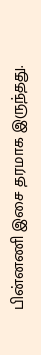பின்னணி இசை தரமாக இருந்தது.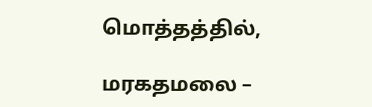மொத்தத்தில்,

மரகதமலை –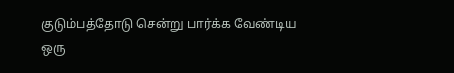குடும்பத்தோடு சென்று பார்க்க வேண்டிய ஒரு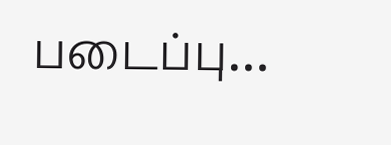படைப்பு…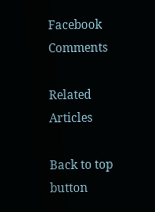Facebook Comments

Related Articles

Back to top button